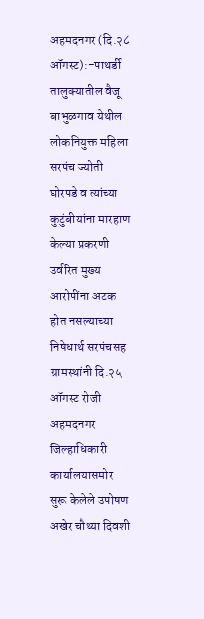अहमदनगर (दि.२८ ऑगस्ट):-पाथर्डी तालुक्यातील वैजू बाभुळगाव येथील लोकनियुक्त महिला सरपंच ज्योती घोरपडे व त्यांच्या कुटुंबीयांना मारहाण केल्या प्रकरणी उर्वरित मुख्य आरोपींना अटक होत नसल्याच्या निषेधार्थ सरपंचसह ग्रामस्थांनी दि.२५ ऑगस्ट रोजी अहमदनगर जिल्हाधिकारी कार्यालयासमोर सुरू केलेले उपोषण अखेर चौथ्या दिवशी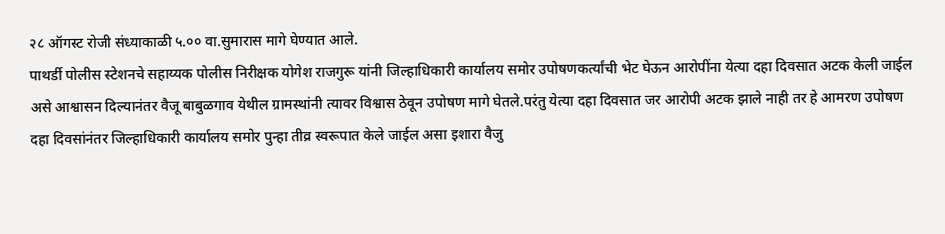२८ ऑगस्ट रोजी संध्याकाळी ५.०० वा.सुमारास मागे घेण्यात आले.
पाथर्डी पोलीस स्टेशनचे सहाय्यक पोलीस निरीक्षक योगेश राजगुरू यांनी जिल्हाधिकारी कार्यालय समोर उपोषणकर्त्यांची भेट घेऊन आरोपींना येत्या दहा दिवसात अटक केली जाईल असे आश्वासन दिल्यानंतर वैजू बाबुळगाव येथील ग्रामस्थांनी त्यावर विश्वास ठेवून उपोषण मागे घेतले.परंतु येत्या दहा दिवसात जर आरोपी अटक झाले नाही तर हे आमरण उपोषण दहा दिवसांनंतर जिल्हाधिकारी कार्यालय समोर पुन्हा तीव्र स्वरूपात केले जाईल असा इशारा वैजु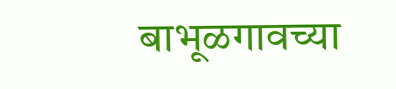बाभूळगावच्या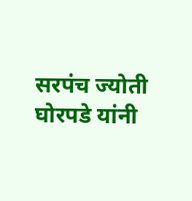सरपंच ज्योती घोरपडे यांनी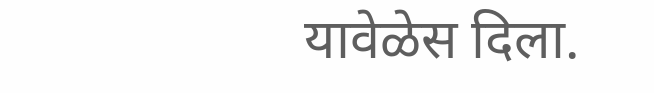यावेळेस दिला.